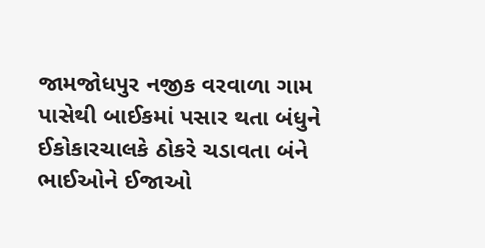જામજોધપુર નજીક વરવાળા ગામ પાસેથી બાઈકમાં પસાર થતા બંધુને ઈકોકારચાલકે ઠોકરે ચડાવતા બંને ભાઈઓને ઈજાઓ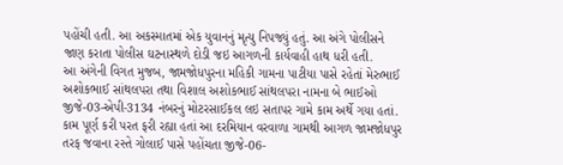પહોંચી હતી. આ અકસ્માતમાં એક યુવાનનું મૃત્યુ નિપજ્યું હતું. આ અંગે પોલીસને જાણ કરાતા પોલીસ ઘટનાસ્થળે દોડી જઇ આગળની કાર્યવાહી હાથ ધરી હતી.
આ અંગેની વિગત મુજબ, જામજોધપુરના મહિકી ગામના પાટીયા પાસે રહેતાં મેરુભાઈ અશોકભાઈ સાંથલપરા તથા વિશાલ અશોકભાઈ સાંથલપરા નામના બે ભાઈઓ જીજે-03-એપી-3134 નંબરનું મોટરસાઈકલ લઇ સતાપર ગામે કામ અર્થે ગયા હતાં. કામ પૂર્ણ કરી પરત ફરી રહ્યા હતાં આ દરમિયાન વરવાળા ગામથી આગળ જામજોધપુર તરફ જવાના રસ્તે ગોલાઈ પાસે પહોંચતા જીજે-06-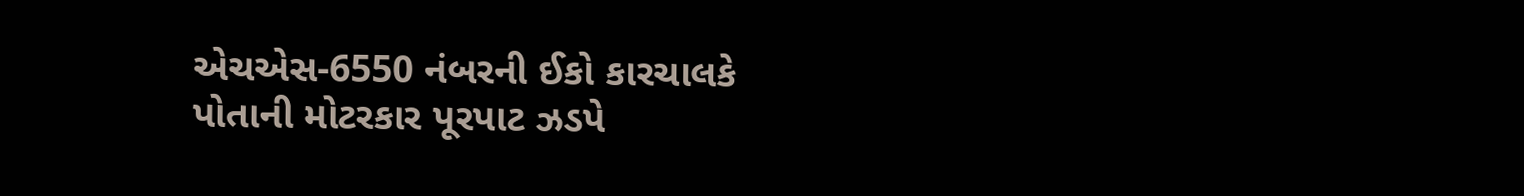એચએસ-6550 નંબરની ઈકો કારચાલકે પોતાની મોટરકાર પૂરપાટ ઝડપે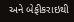અને બેફીકરાઇથી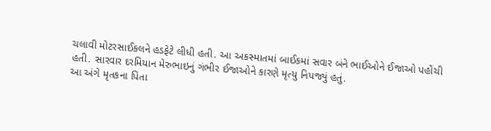ચલાવી મોટરસાઈકલને હડફેટે લીધી હતી. આ અકસ્માતમાં બાઈકમાં સવાર બંને ભાઈઓને ઈજાઓ પહોંચી હતી. સારવાર દરમિયાન મેરુભાઇનું ગંભીર ઈજાઓને કારણે મૃત્યુ નિપજ્યું હતું.
આ અંગે મૃતકના પિતા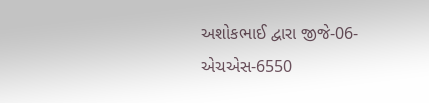અશોકભાઈ દ્વારા જીજે-06-એચએસ-6550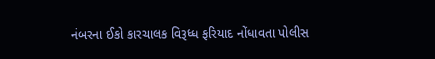નંબરના ઈકો કારચાલક વિરૂધ્ધ ફરિયાદ નોંધાવતા પોલીસ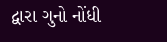દ્વારા ગુનો નોંધી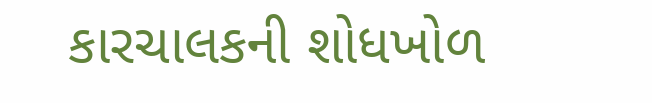કારચાલકની શોધખોળ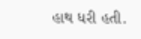હાથ ધરી હતી.